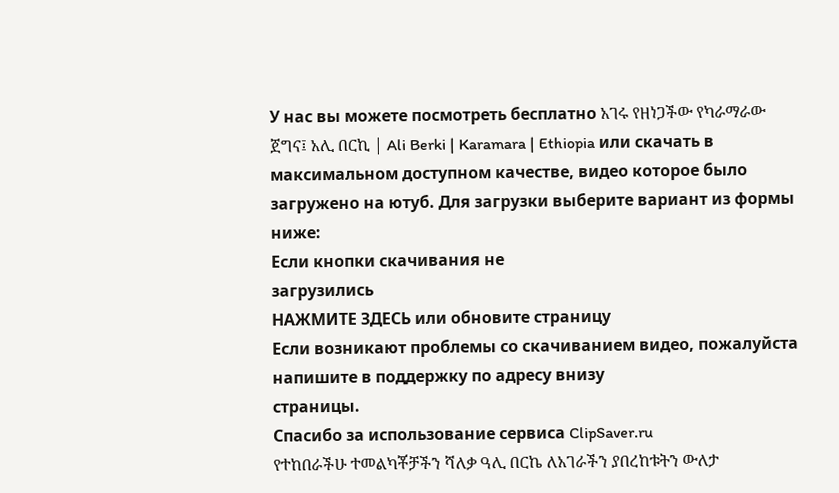У нас вы можете посмотреть бесплатно አገሩ የዘነጋችው የካራማራው ጀግና፤ አሊ በርኪ | Ali Berki | Karamara | Ethiopia или скачать в максимальном доступном качестве, видео которое было загружено на ютуб. Для загрузки выберите вариант из формы ниже:
Если кнопки скачивания не
загрузились
НАЖМИТЕ ЗДЕСЬ или обновите страницу
Если возникают проблемы со скачиванием видео, пожалуйста напишите в поддержку по адресу внизу
страницы.
Спасибо за использование сервиса ClipSaver.ru
የተከበራችሁ ተመልካቾቻችን ሻለቃ ዓሊ በርኬ ለአገራችን ያበረከቱትን ውለታ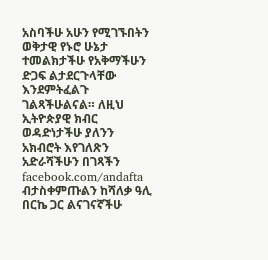አስባችሁ አሁን የሚገኙበትን ወቅታዊ የኑሮ ሁኔታ ተመልክታችሁ የአቅማችሁን ድጋፍ ልታደርጉላቸው እንደምትፈልጉ ገልጻችሁልናል። ለዚህ ኢትዮጵያዊ ክብር ወዳድነታችሁ ያለንን አክብሮት እየገለጽን አድራሻችሁን በገጻችን facebook.com/andafta ብታስቀምጡልን ከሻለቃ ዓሊ በርኬ ጋር ልናገናኛችሁ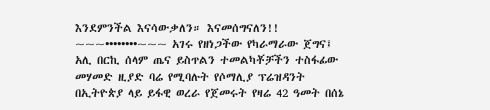እንደምንችል እናሳውቃለን። እናመሰግናለን!! ~~~••••••••~~~ አገሩ የዘነጋችው የካራማራው ጀግና፤ አሊ በርኪ ሰላም ጤና ይስጥልን ተመልካቾቻችን ተስፋፊው መሃመድ ዚያድ ባሬ የሚባሉት የሶማሊያ ፕሬዝዳንት በኢትዮጵያ ላይ ይፋዊ ወረራ የጀመሩት የዛሬ 42 ዓመት በሰኔ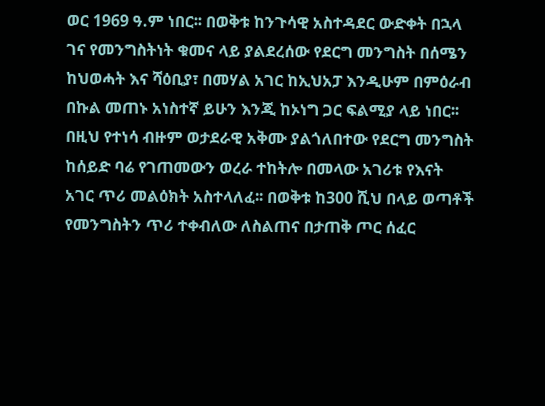ወር 1969 ዓ.ም ነበር፡፡ በወቅቱ ከንጉሳዊ አስተዳደር ውድቀት በኋላ ገና የመንግስትነት ቁመና ላይ ያልደረሰው የደርግ መንግስት በሰሜን ከህወሓት እና ሻዕቢያ፣ በመሃል አገር ከኢህአፓ እንዲሁም በምዕራብ በኩል መጠኑ አነስተኛ ይሁን እንጂ ከኦነግ ጋር ፍልሚያ ላይ ነበር፡፡ በዚህ የተነሳ ብዙም ወታደራዊ አቅሙ ያልጎለበተው የደርግ መንግስት ከሰይድ ባሬ የገጠመውን ወረራ ተከትሎ በመላው አገሪቱ የእናት አገር ጥሪ መልዕክት አስተላለፈ፡፡ በወቅቱ ከ300 ሺህ በላይ ወጣቶች የመንግስትን ጥሪ ተቀብለው ለስልጠና በታጠቅ ጦር ሰፈር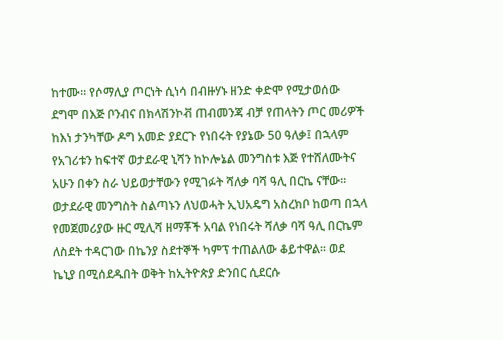ከተሙ፡፡ የሶማሊያ ጦርነት ሲነሳ በብዙሃኑ ዘንድ ቀድሞ የሚታወሰው ደግሞ በእጅ ቦንብና በክላሽንኮቭ ጠብመንጃ ብቻ የጠላትን ጦር መሪዎች ከእነ ታንካቸው ዶግ አመድ ያደርጉ የነበሩት የያኔው 50 ዓለቃ፤ በኋላም የአገሪቱን ከፍተኛ ወታደራዊ ኒሻን ከኮሎኔል መንግስቱ እጅ የተሸለሙትና አሁን በቀን ስራ ህይወታቸውን የሚገፉት ሻለቃ ባሻ ዓሊ በርኬ ናቸው፡፡ ወታደራዊ መንግስት ስልጣኑን ለህወሓት ኢህአዴግ አስረክቦ ከወጣ በኋላ የመጀመሪያው ዙር ሚሊሻ ዘማቾች አባል የነበሩት ሻለቃ ባሻ ዓሊ በርኬም ለስደት ተዳርገው በኬንያ ስደተኞች ካምፕ ተጠልለው ቆይተዋል፡፡ ወደ ኬኒያ በሚሰደዱበት ወቅት ከኢትዮጵያ ድንበር ሲደርሱ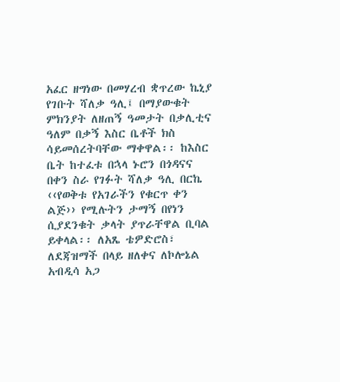አፈር ዘግነው በመሃረብ ቋጥረው ኬኒያ የገቡት ሻለቃ ዓሊ፤ በማያውቁት ምክንያት ለዘጠኝ ዓመታት በቃሊቲና ዓለም በቃኝ እስር ቤቶች ክስ ሳይመሰረትባቸው ማቀዋል፡፡ ከእስር ቤት ከተፈቱ በኋላ ኑሮን በጎዳናና በቀን ስራ የገፉት ሻለቃ ዓሊ በርኬ ‹‹የወቅቱ የአገራችን የቁርጥ ቀን ልጅ›› የሚሉትን ታማኝ በየነን ሲያደንቁት ቃላት ያጥራቸዋል ቢባል ይቀላል፡፡ ለአጼ ቴዎድሮስ፣ ለደጃዝማች በላይ ዘለቀና ለኮሎኔል አብዲሳ አጋ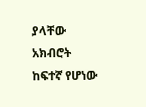ያላቸው አክብሮት ከፍተኛ የሆነው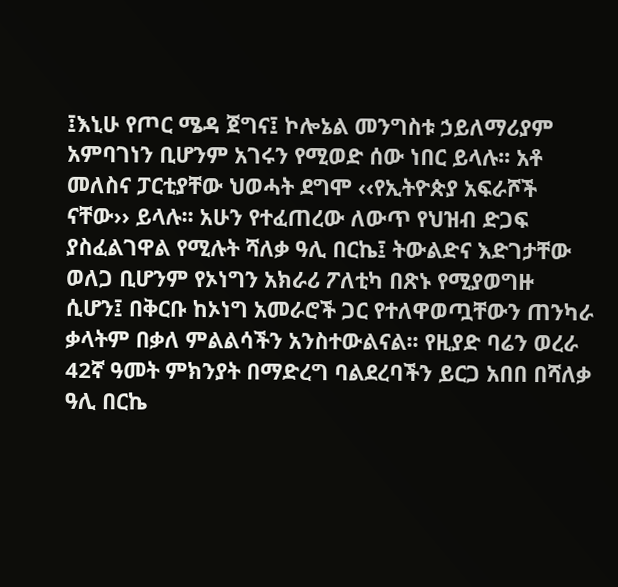፤እኒሁ የጦር ሜዳ ጀግና፤ ኮሎኔል መንግስቱ ኃይለማሪያም አምባገነን ቢሆንም አገሩን የሚወድ ሰው ነበር ይላሉ፡፡ አቶ መለስና ፓርቲያቸው ህወሓት ደግሞ ‹‹የኢትዮጵያ አፍራሾች ናቸው›› ይላሉ፡፡ አሁን የተፈጠረው ለውጥ የህዝብ ድጋፍ ያስፈልገዋል የሚሉት ሻለቃ ዓሊ በርኬ፤ ትውልድና እድገታቸው ወለጋ ቢሆንም የኦነግን አክራሪ ፖለቲካ በጽኑ የሚያወግዙ ሲሆን፤ በቅርቡ ከኦነግ አመራሮች ጋር የተለዋወጧቸውን ጠንካራ ቃላትም በቃለ ምልልሳችን አንስተውልናል፡፡ የዚያድ ባሬን ወረራ 42ኛ ዓመት ምክንያት በማድረግ ባልደረባችን ይርጋ አበበ በሻለቃ ዓሊ በርኬ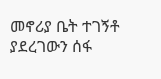መኖሪያ ቤት ተገኝቶ ያደረገውን ሰፋ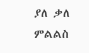ያለ ቃለ ምልልስ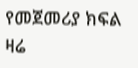የመጀመሪያ ክፍል ዛሬ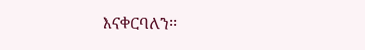እናቀርባለን፡፡